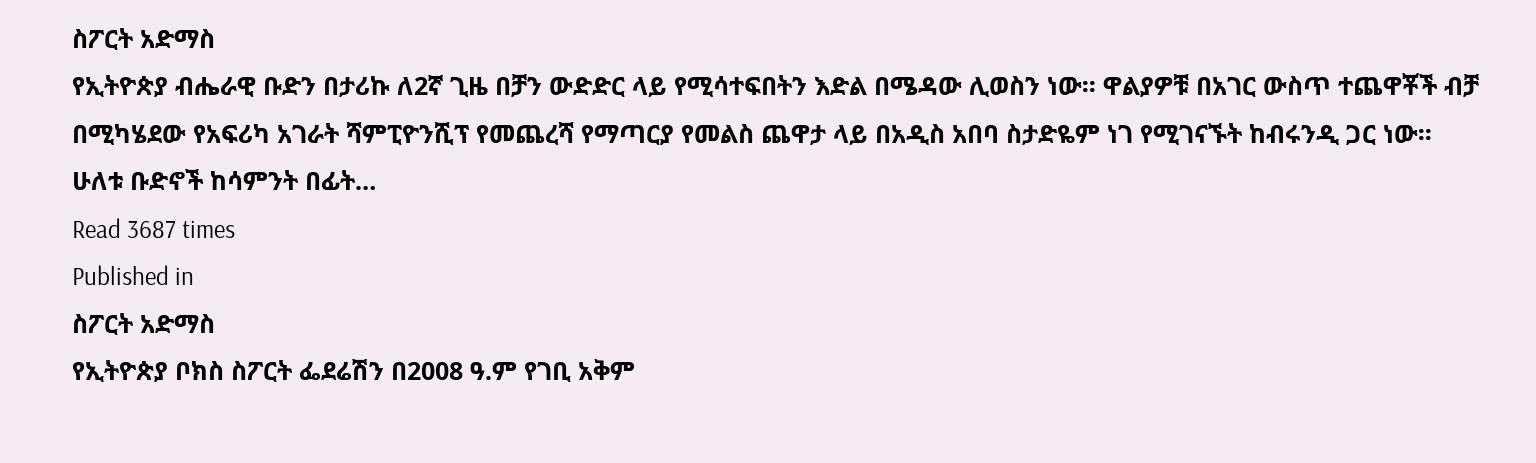ስፖርት አድማስ
የኢትዮጵያ ብሔራዊ ቡድን በታሪኩ ለ2ኛ ጊዜ በቻን ውድድር ላይ የሚሳተፍበትን እድል በሜዳው ሊወስን ነው፡፡ ዋልያዎቹ በአገር ውስጥ ተጨዋቾች ብቻ በሚካሄደው የአፍሪካ አገራት ሻምፒዮንሺፕ የመጨረሻ የማጣርያ የመልስ ጨዋታ ላይ በአዲስ አበባ ስታድዬም ነገ የሚገናኙት ከብሩንዲ ጋር ነው፡፡ ሁለቱ ቡድኖች ከሳምንት በፊት…
Read 3687 times
Published in
ስፖርት አድማስ
የኢትዮጵያ ቦክስ ስፖርት ፌደሬሽን በ2008 ዓ.ም የገቢ አቅም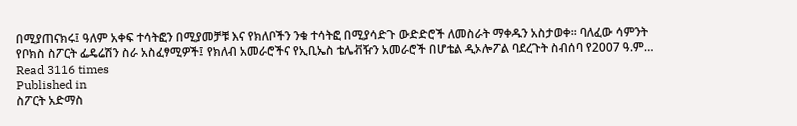በሚያጠናክሩ፤ ዓለም አቀፍ ተሳትፎን በሚያመቻቹ እና የክለቦችን ንቁ ተሳትፎ በሚያሳድጉ ውድድሮች ለመስራት ማቀዱን አስታወቀ፡፡ ባለፈው ሳምንት የቦክስ ስፖርት ፌዴሬሽን ስራ አስፈፃሚዎች፤ የክለብ አመራሮችና የኢቢኤስ ቴሌቭዥን አመራሮች በሆቴል ዲኦሎፖል ባደረጉት ስብሰባ የ2007 ዓ.ም…
Read 3116 times
Published in
ስፖርት አድማስ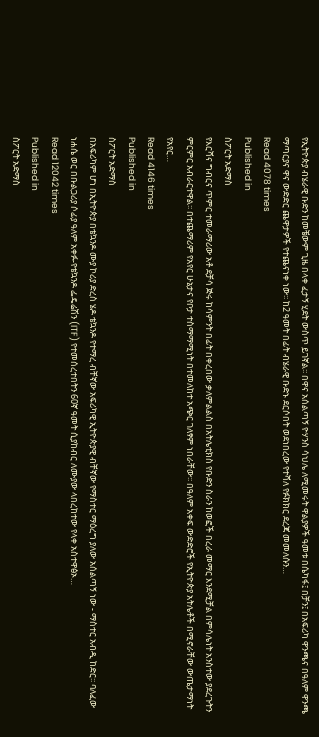የኢትዮጵያ ብሄራዊ ቡድን ከመቼውም ጊዜ በላቀ ፈታኝ ሂደት ውስጥ ይገኛል፡፡ በዋና አሰልጣኝ ዮሃንስ ሳህሌ ለሚመሩት ዋልያዎች ዓመቱ በሴካፋ፤ በቻን፤ በአፍሪካ ዋንጫና በዓለም ዋንጫ ማጣርያና ዋና ውድድር ጨዋታዎች የተጨናነቀ ነው፡፡ ከ2 ዓመት በፊት ብሄራዊ ቡድኑ ደርሶበት ወደነበረው የተሻለ የፉክክር ደረጃ መመለሱን…
Read 4078 times
Published in
ስፖርት አድማስ
የእርሻና ግብርና ጥምር ተመራማሪው አቶ ደቻሳ ጅሩ ከሳምንት በፊት በቀረበው ቃለምልልስ በአትሌቲክስ የቡድን ስራን ከወፎች በረራ መማር እንደሚቻል በምሳሌነት አንስተው ያደረጉትን ምርምር አብራርተዋል፡፡ በተጨማሪም የአየር ሁኔታና የቦታ ተስማማሚነት በተመለከተ አጭር ገለፃም ነበራቸው፡፡ በዓለም አቀፍ ውድድሮች የኢትዮጵያ አትሌቶች በሚኖራቸው ውጤታማነት የአየር…
Read 4146 times
Published in
ስፖርት አድማስ
በአፍሪካም ሆነ በኢትዮጵያ በቴኳንዶ ሙያ ኮሪያ ድረስ ሄዶ ቴኳንዶ የተማረ ብቸኛው አፍሪካዊ ኢትዮጵያዊ ብቸኛው የማስተር ማዕረግ ያለው አሰልጣኝ ነው - ማስተር አብዲ ከድር፡፡ ባለፈው ነሐሴ ወር በቡልጋሪያ ሶፊያ ዓለም አቀፉ-የቴኳንዶ ፌዴሬሽን (ITF) የተመሰረተበትን 60ኛ ዓመት ሲያከብር ለሙያው ላበረከተው የላቀ አስተዋፅኦ…
Read 12042 times
Published in
ስፖርት አድማስ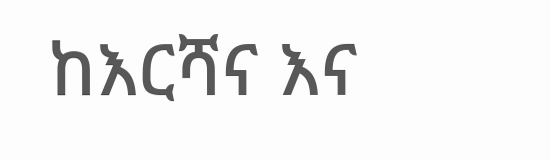ከእርሻና እና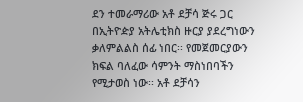ደን ተመራማሪው አቶ ደቻሳ ጅሩ ጋር በኢትዮዽያ አትሌቲክስ ዙርያ ያደረግነውን ቃለምልልስ ሰፊ ነበር፡፡ የመጀመርያውን ክፍል ባለፈው ሳምንት ማስነበባችን የሚታወስ ነው፡፡ አቶ ደቻሳን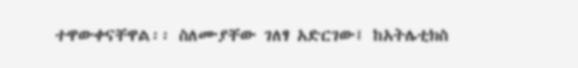ተዋውቀናቸዋል፡፡ ስለሙያቸው ገለፃ አድርገው፤ ከአትሌቲክስ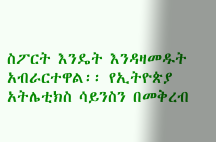ስፖርት እንዴት እንዳዛመዱት አብራርተዋል፡፡ የኢትዮጵያ አትሌቲክስ ሳይንስን በመቅረብ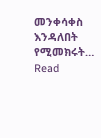መንቀሳቀስ እንዳለበት የሚመክሩት…
Read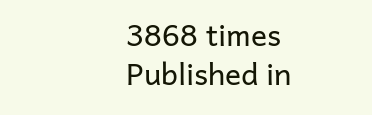3868 times
Published in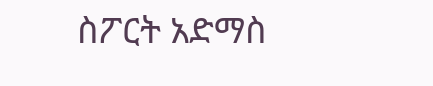ስፖርት አድማስ